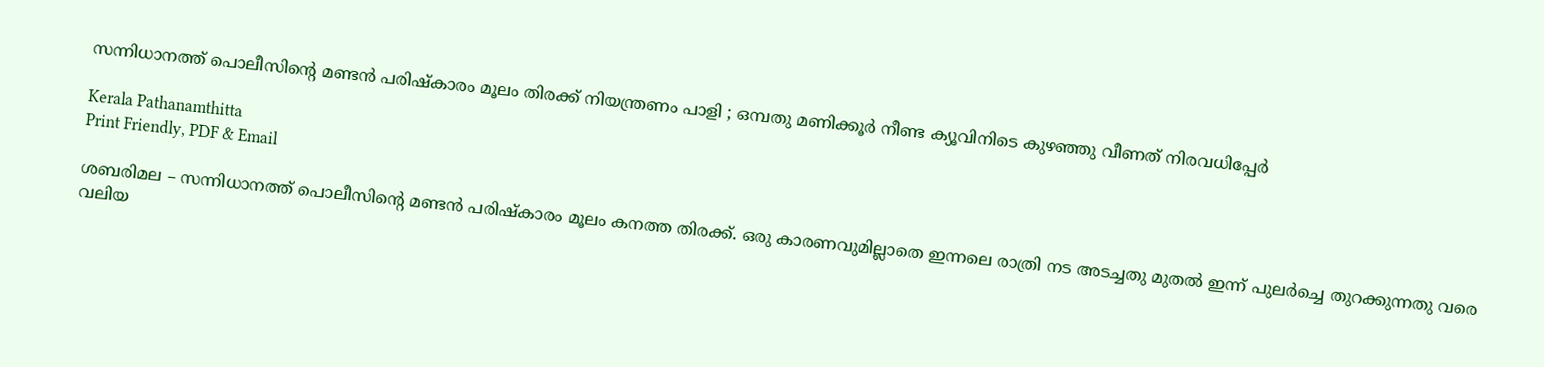സന്നിധാനത്ത് പൊലീസിന്റെ മണ്ടൻ പരിഷ്‌കാരം മൂലം തിരക്ക് നിയന്ത്രണം പാളി ; ഒമ്പതു മണിക്കൂർ നീണ്ട ക്യൂവിനിടെ കുഴഞ്ഞു വീണത് നിരവധിപ്പേർ

Kerala Pathanamthitta
Print Friendly, PDF & Email

ശബരിമല – സന്നിധാനത്ത് പൊലീസിന്റെ മണ്ടന്‍ പരിഷ്‌കാരം മൂലം കനത്ത തിരക്ക്. ഒരു കാരണവുമില്ലാതെ ഇന്നലെ രാത്രി നട അടച്ചതു മുതല്‍ ഇന്ന് പുലര്‍ച്ചെ തുറക്കുന്നതു വരെ വലിയ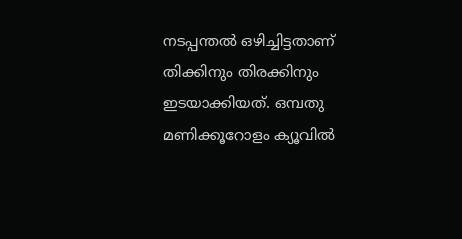നടപ്പന്തല്‍ ഒഴിച്ചിട്ടതാണ് തിക്കിനും തിരക്കിനും ഇടയാക്കിയത്. ഒമ്പതു മണിക്കൂറോളം ക്യൂവില്‍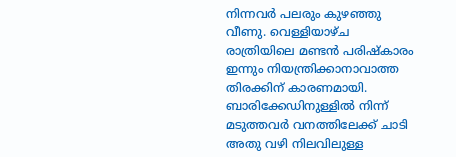നിന്നവര്‍ പലരും കുഴഞ്ഞു വീണു. വെള്ളിയാഴ്ച രാത്രിയിലെ മണ്ടന്‍ പരിഷ്‌കാരം ഇന്നും നിയന്ത്രിക്കാനാവാത്ത തിരക്കിന് കാരണമായി. ബാരിക്കേഡിനുള്ളില്‍ നിന്ന് മടുത്തവര്‍ വനത്തിലേക്ക് ചാടി അതു വഴി നിലവിലുള്ള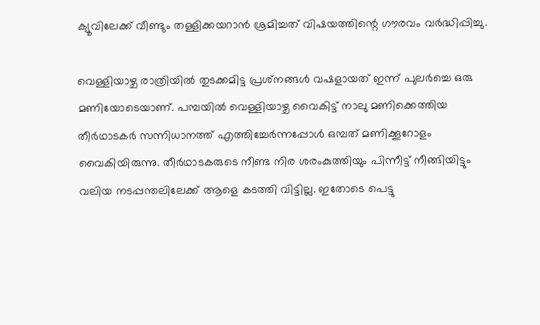ക്യൂവിലേക്ക് വീണ്ടും തള്ളിക്കയറാന്‍ ശ്രമിച്ചത് വിഷയത്തിന്റെ ഗൗരവം വർദ്ധിപ്പിച്ചു.

വെള്ളിയാഴ്ച രാത്രിയില്‍ തുടക്കമിട്ട പ്രശ്‌നങ്ങള്‍ വഷളായത് ഇന്ന് പുലര്‍ച്ചെ ഒരു മണിയോടെയാണ്. പമ്പയില്‍ വെള്ളിയാഴ്ച വൈകിട്ട് നാലു മണിക്കെത്തിയ തീര്‍ഥാടകര്‍ സന്നിധാനത്ത് എത്തിച്ചേര്‍ന്നപ്പോള്‍ ഒമ്പത് മണിക്കൂറോളം വൈകിയിരുന്നു. തീര്‍ഥാടകരുടെ നീണ്ട നിര ശരംകുത്തിയും പിന്നീട്ട് നീങ്ങിയിട്ടും വലിയ നടപ്പന്തലിലേക്ക് ആളെ കടത്തി വിട്ടില്ല. ഇതോടെ പെട്ടു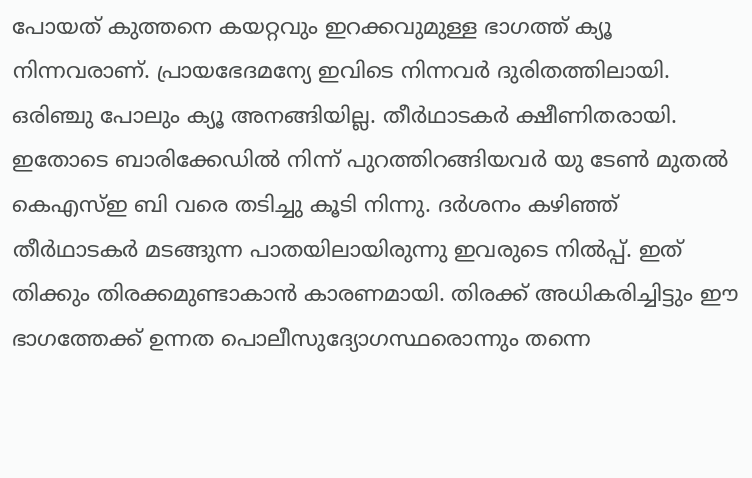പോയത് കുത്തനെ കയറ്റവും ഇറക്കവുമുള്ള ഭാഗത്ത് ക്യൂ നിന്നവരാണ്. പ്രായഭേദമന്യേ ഇവിടെ നിന്നവര്‍ ദുരിതത്തിലായി. ഒരിഞ്ചു പോലും ക്യൂ അനങ്ങിയില്ല. തീര്‍ഥാടകര്‍ ക്ഷീണിതരായി. ഇതോടെ ബാരിക്കേഡില്‍ നിന്ന് പുറത്തിറങ്ങിയവര്‍ യു ടേണ്‍ മുതല്‍ കെഎസ്ഇ ബി വരെ തടിച്ചു കൂടി നിന്നു. ദര്‍ശനം കഴിഞ്ഞ് തീര്‍ഥാടകര്‍ മടങ്ങുന്ന പാതയിലായിരുന്നു ഇവരുടെ നില്‍പ്പ്. ഇത് തിക്കും തിരക്കമുണ്ടാകാന്‍ കാരണമായി. തിരക്ക് അധികരിച്ചിട്ടും ഈ ഭാഗത്തേക്ക് ഉന്നത പൊലീസുദ്യോഗസ്ഥരൊന്നും തന്നെ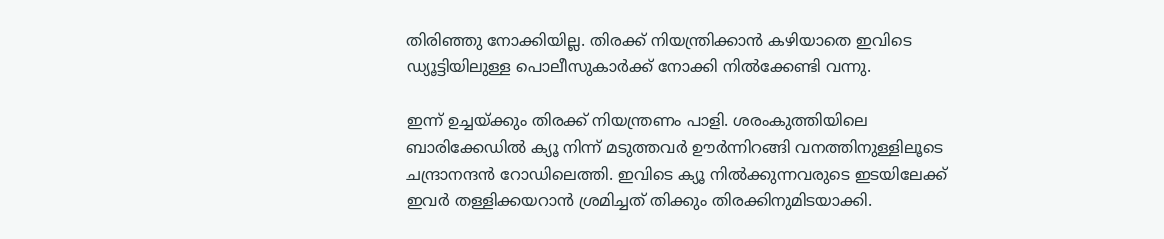തിരിഞ്ഞു നോക്കിയില്ല. തിരക്ക് നിയന്ത്രിക്കാന്‍ കഴിയാതെ ഇവിടെ ഡ്യൂട്ടിയിലുള്ള പൊലീസുകാര്‍ക്ക് നോക്കി നില്‍ക്കേണ്ടി വന്നു.

ഇന്ന് ഉച്ചയ്ക്കും തിരക്ക് നിയന്ത്രണം പാളി. ശരംകുത്തിയിലെ ബാരിക്കേഡില്‍ ക്യൂ നിന്ന് മടുത്തവര്‍ ഊര്‍ന്നിറങ്ങി വനത്തിനുള്ളിലൂടെ ചന്ദ്രാനന്ദന്‍ റോഡിലെത്തി. ഇവിടെ ക്യൂ നില്‍ക്കുന്നവരുടെ ഇടയിലേക്ക് ഇവര്‍ തള്ളിക്കയറാന്‍ ശ്രമിച്ചത് തിക്കും തിരക്കിനുമിടയാക്കി.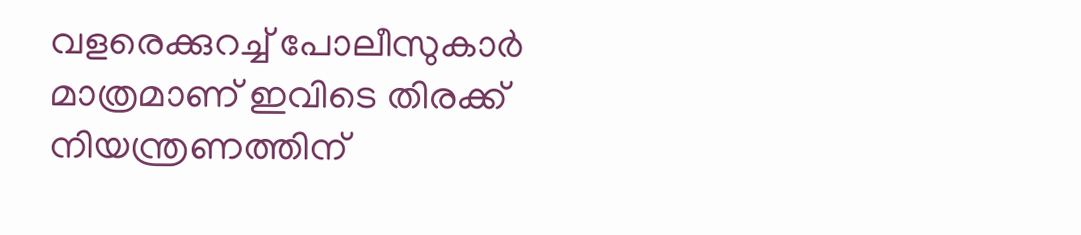വളരെക്കുറച്ച് പോലീസുകാര്‍ മാത്രമാണ് ഇവിടെ തിരക്ക് നിയന്ത്രണത്തിന്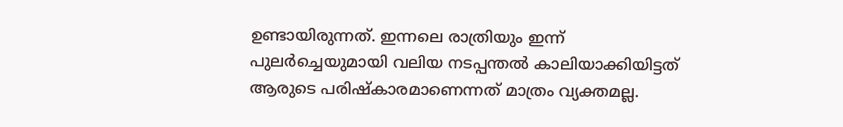ഉണ്ടായിരുന്നത്. ഇന്നലെ രാത്രിയും ഇന്ന് പുലര്‍ച്ചെയുമായി വലിയ നടപ്പന്തല്‍ കാലിയാക്കിയിട്ടത് ആരുടെ പരിഷ്‌കാരമാണെന്നത് മാത്രം വ്യക്തമല്ല.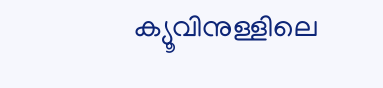ക്യൂവിനുള്ളിലെ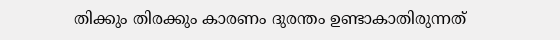തിക്കും തിരക്കും കാരണം ദുരന്തം ഉണ്ടാകാതിരുന്നത്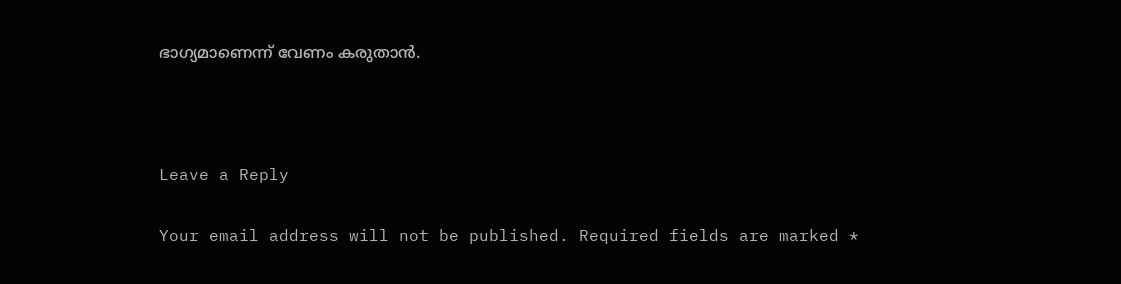ഭാഗ്യമാണെന്ന് വേണം കരുതാന്‍.



Leave a Reply

Your email address will not be published. Required fields are marked *